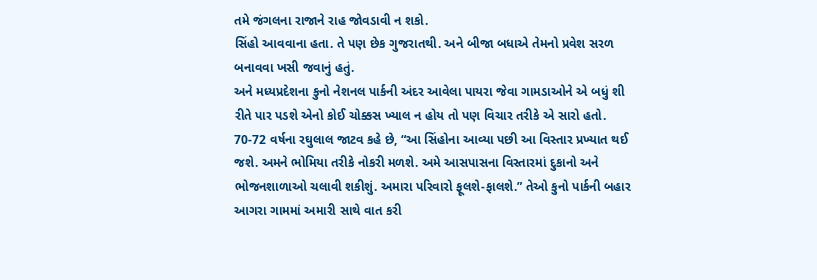તમે જંગલના રાજાને રાહ જોવડાવી ન શકો.
સિંહો આવવાના હતા. તે પણ છેક ગુજરાતથી. અને બીજા બધાએ તેમનો પ્રવેશ સરળ બનાવવા ખસી જવાનું હતું.
અને મધ્યપ્રદેશના કુનો નેશનલ પાર્કની અંદર આવેલા પાયરા જેવા ગામડાઓને એ બધું શી રીતે પાર પડશે એનો કોઈ ચોક્કસ ખ્યાલ ન હોય તો પણ વિચાર તરીકે એ સારો હતો.
70-72 વર્ષના રઘુલાલ જાટવ કહે છે, “આ સિંહોના આવ્યા પછી આ વિસ્તાર પ્રખ્યાત થઈ જશે. અમને ભોમિયા તરીકે નોકરી મળશે. અમે આસપાસના વિસ્તારમાં દુકાનો અને ભોજનશાળાઓ ચલાવી શકીશું. અમારા પરિવારો ફૂલશે-ફાલશે.” તેઓ કુનો પાર્કની બહાર આગરા ગામમાં અમારી સાથે વાત કરી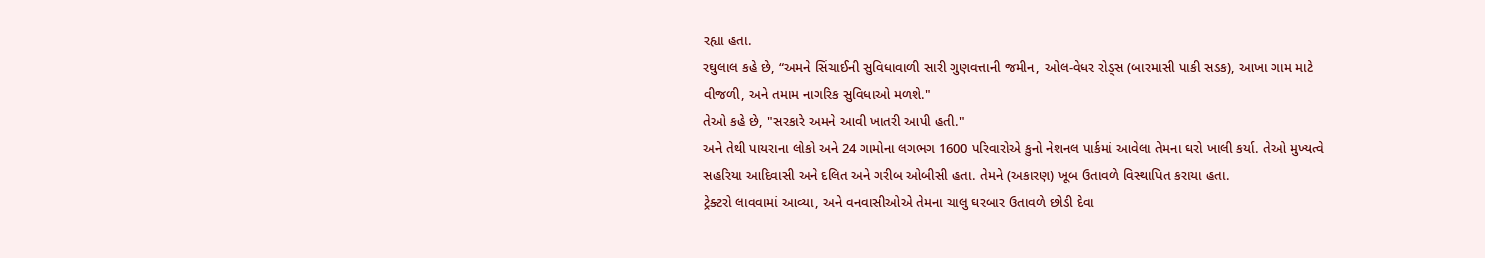રહ્યા હતા.
રઘુલાલ કહે છે, “અમને સિંચાઈની સુવિધાવાળી સારી ગુણવત્તાની જમીન, ઓલ-વેધર રોડ્સ (બારમાસી પાકી સડક), આખા ગામ માટે વીજળી, અને તમામ નાગરિક સુવિધાઓ મળશે."
તેઓ કહે છે, "સરકારે અમને આવી ખાતરી આપી હતી."
અને તેથી પાયરાના લોકો અને 24 ગામોના લગભગ 1600 પરિવારોએ કુનો નેશનલ પાર્કમાં આવેલા તેમના ઘરો ખાલી કર્યા. તેઓ મુખ્યત્વે સહરિયા આદિવાસી અને દલિત અને ગરીબ ઓબીસી હતા. તેમને (અકારણ) ખૂબ ઉતાવળે વિસ્થાપિત કરાયા હતા.
ટ્રેક્ટરો લાવવામાં આવ્યા, અને વનવાસીઓએ તેમના ચાલુ ઘરબાર ઉતાવળે છોડી દેવા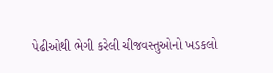પેઢીઓથી ભેગી કરેલી ચીજવસ્તુઓનો ખડકલો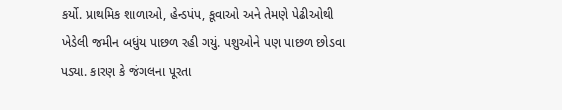કર્યો. પ્રાથમિક શાળાઓ, હેન્ડપંપ, કૂવાઓ અને તેમણે પેઢીઓથી ખેડેલી જમીન બધુંય પાછળ રહી ગયું. પશુઓને પણ પાછળ છોડવા પડ્યા. કારણ કે જંગલના પૂરતા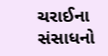ચરાઈના સંસાધનો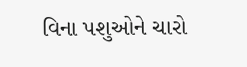વિના પશુઓને ચારો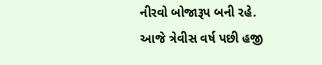નીરવો બોજારૂપ બની રહે.
આજે ત્રેવીસ વર્ષ પછી હજી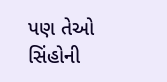પણ તેઓ સિંહોની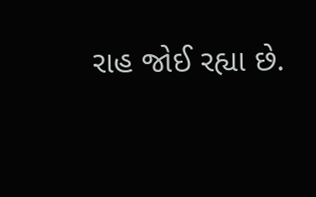રાહ જોઈ રહ્યા છે.